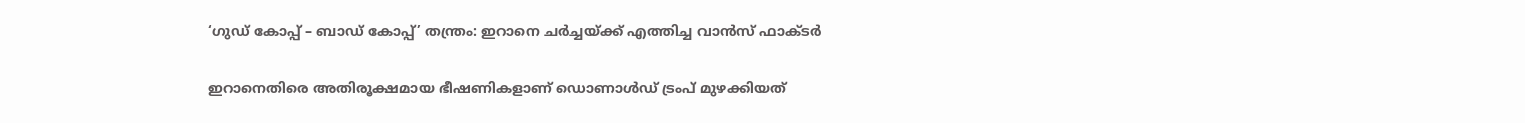‘ഗുഡ് കോപ്പ് – ബാഡ് കോപ്പ്’ തന്ത്രം: ഇറാനെ ചര്‍ച്ചയ്ക്ക് എത്തിച്ച വാന്‍സ് ഫാക്ടര്‍

ഇറാനെതിരെ അതിരൂക്ഷമായ ഭീഷണികളാണ് ഡൊണാള്‍ഡ് ട്രംപ് മുഴക്കിയത്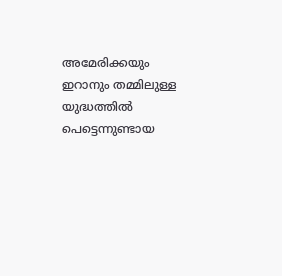അമേരിക്കയും ഇറാനും തമ്മിലുള്ള യുദ്ധത്തില്‍ പെട്ടെന്നുണ്ടായ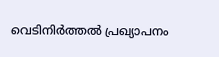വെടിനിര്‍ത്തല്‍ പ്രഖ്യാപനം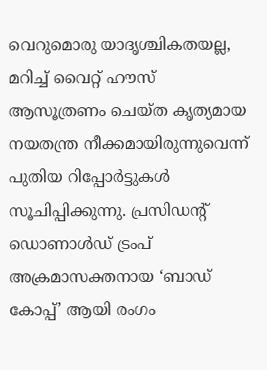വെറുമൊരു യാദൃശ്ചികതയല്ല, മറിച്ച് വൈറ്റ് ഹൗസ് ആസൂത്രണം ചെയ്ത കൃത്യമായ നയതന്ത്ര നീക്കമായിരുന്നുവെന്ന് പുതിയ റിപ്പോര്‍ട്ടുകള്‍ സൂചിപ്പിക്കുന്നു. പ്രസിഡന്റ് ഡൊണാള്‍ഡ് ട്രംപ് അക്രമാസക്തനായ ‘ബാഡ് കോപ്പ്’ ആയി രംഗം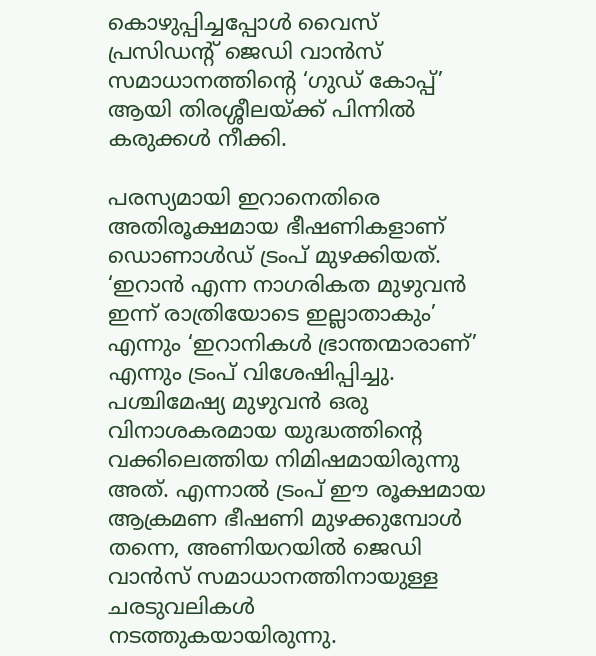കൊഴുപ്പിച്ചപ്പോള്‍ വൈസ് പ്രസിഡന്റ് ജെഡി വാന്‍സ് സമാധാനത്തിന്റെ ‘ഗുഡ് കോപ്പ്’ ആയി തിരശ്ശീലയ്ക്ക് പിന്നില്‍ കരുക്കള്‍ നീക്കി.

പരസ്യമായി ഇറാനെതിരെ അതിരൂക്ഷമായ ഭീഷണികളാണ് ഡൊണാള്‍ഡ് ട്രംപ് മുഴക്കിയത്. ‘ഇറാന്‍ എന്ന നാഗരികത മുഴുവന്‍ ഇന്ന് രാത്രിയോടെ ഇല്ലാതാകും’ എന്നും ‘ഇറാനികള്‍ ഭ്രാന്തന്മാരാണ്’ എന്നും ട്രംപ് വിശേഷിപ്പിച്ചു. പശ്ചിമേഷ്യ മുഴുവന്‍ ഒരു വിനാശകരമായ യുദ്ധത്തിന്റെ വക്കിലെത്തിയ നിമിഷമായിരുന്നു അത്. എന്നാല്‍ ട്രംപ് ഈ രൂക്ഷമായ ആക്രമണ ഭീഷണി മുഴക്കുമ്പോള്‍ തന്നെ, അണിയറയില്‍ ജെഡി വാന്‍സ് സമാധാനത്തിനായുള്ള ചരടുവലികള്‍ നടത്തുകയായിരുന്നു.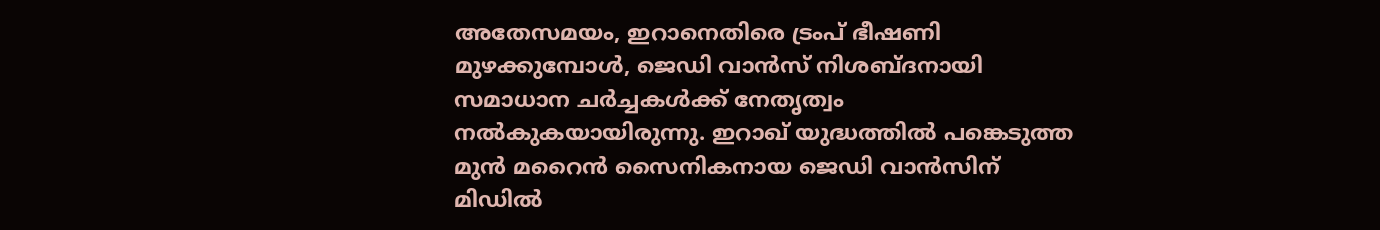അതേസമയം, ഇറാനെതിരെ ട്രംപ് ഭീഷണി മുഴക്കുമ്പോള്‍, ജെഡി വാന്‍സ് നിശബ്ദനായി സമാധാന ചര്‍ച്ചകള്‍ക്ക് നേതൃത്വം നല്‍കുകയായിരുന്നു. ഇറാഖ് യുദ്ധത്തില്‍ പങ്കെടുത്ത മുന്‍ മറൈന്‍ സൈനികനായ ജെഡി വാന്‍സിന് മിഡില്‍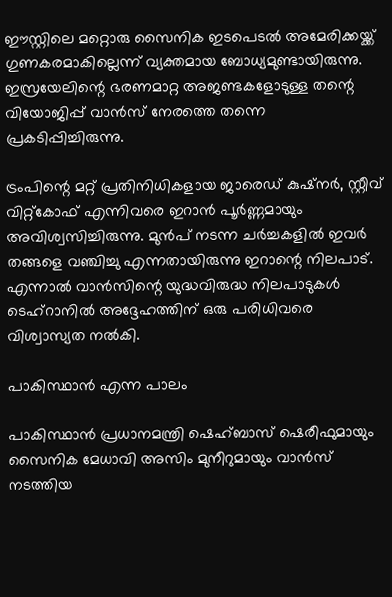ഈസ്റ്റിലെ മറ്റൊരു സൈനിക ഇടപെടല്‍ അമേരിക്കയ്ക്ക് ഗുണകരമാകില്ലെന്ന് വ്യക്തമായ ബോധ്യമുണ്ടായിരുന്നു. ഇസ്രയേലിന്റെ ഭരണമാറ്റ അജണ്ടകളോടുള്ള തന്റെ വിയോജിപ്പ് വാന്‍സ് നേരത്തെ തന്നെ പ്രകടിപ്പിച്ചിരുന്നു.

ട്രംപിന്റെ മറ്റ് പ്രതിനിധികളായ ജാരെഡ് കുഷ്‌നര്‍, സ്റ്റീവ് വിറ്റ്കോഫ് എന്നിവരെ ഇറാന്‍ പൂര്‍ണ്ണമായും അവിശ്വസിച്ചിരുന്നു. മുന്‍പ് നടന്ന ചര്‍ച്ചകളില്‍ ഇവര്‍ തങ്ങളെ വഞ്ചിച്ചു എന്നതായിരുന്നു ഇറാന്റെ നിലപാട്. എന്നാല്‍ വാന്‍സിന്റെ യുദ്ധവിരുദ്ധ നിലപാടുകള്‍ ടെഹ്റാനില്‍ അദ്ദേഹത്തിന് ഒരു പരിധിവരെ വിശ്വാസ്യത നല്‍കി.

പാകിസ്ഥാന്‍ എന്ന പാലം

പാകിസ്ഥാന്‍ പ്രധാനമന്ത്രി ഷെഹ്ബാസ് ഷെരീഫുമായും സൈനിക മേധാവി അസിം മുനീറുമായും വാന്‍സ് നടത്തിയ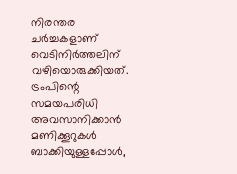നിരന്തര ചര്‍ച്ചകളാണ് വെടിനിര്‍ത്തലിന് വഴിയൊരുക്കിയത്. ട്രംപിന്റെ സമയപരിധി അവസാനിക്കാന്‍ മണിക്കൂറുകള്‍ ബാക്കിയുള്ളപ്പോള്‍,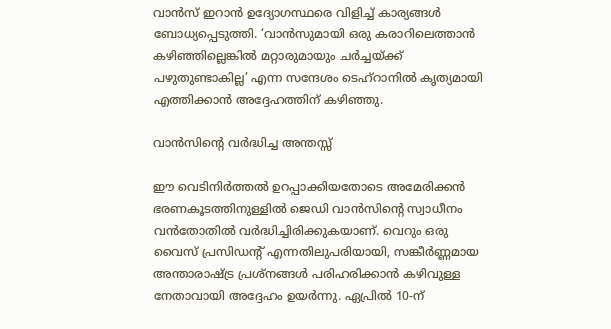വാന്‍സ് ഇറാന്‍ ഉദ്യോഗസ്ഥരെ വിളിച്ച് കാര്യങ്ങള്‍ ബോധ്യപ്പെടുത്തി. ‘വാന്‍സുമായി ഒരു കരാറിലെത്താന്‍ കഴിഞ്ഞില്ലെങ്കില്‍ മറ്റാരുമായും ചര്‍ച്ചയ്ക്ക് പഴുതുണ്ടാകില്ല’ എന്ന സന്ദേശം ടെഹ്റാനില്‍ കൃത്യമായി എത്തിക്കാന്‍ അദ്ദേഹത്തിന് കഴിഞ്ഞു.

വാന്‍സിന്റെ വര്‍ദ്ധിച്ച അന്തസ്സ്

ഈ വെടിനിര്‍ത്തല്‍ ഉറപ്പാക്കിയതോടെ അമേരിക്കന്‍ ഭരണകൂടത്തിനുള്ളില്‍ ജെഡി വാന്‍സിന്റെ സ്വാധീനം വന്‍തോതില്‍ വര്‍ദ്ധിച്ചിരിക്കുകയാണ്. വെറും ഒരു വൈസ് പ്രസിഡന്റ് എന്നതിലുപരിയായി, സങ്കീര്‍ണ്ണമായ അന്താരാഷ്ട്ര പ്രശ്‌നങ്ങള്‍ പരിഹരിക്കാന്‍ കഴിവുള്ള നേതാവായി അദ്ദേഹം ഉയര്‍ന്നു. ഏപ്രില്‍ 10-ന്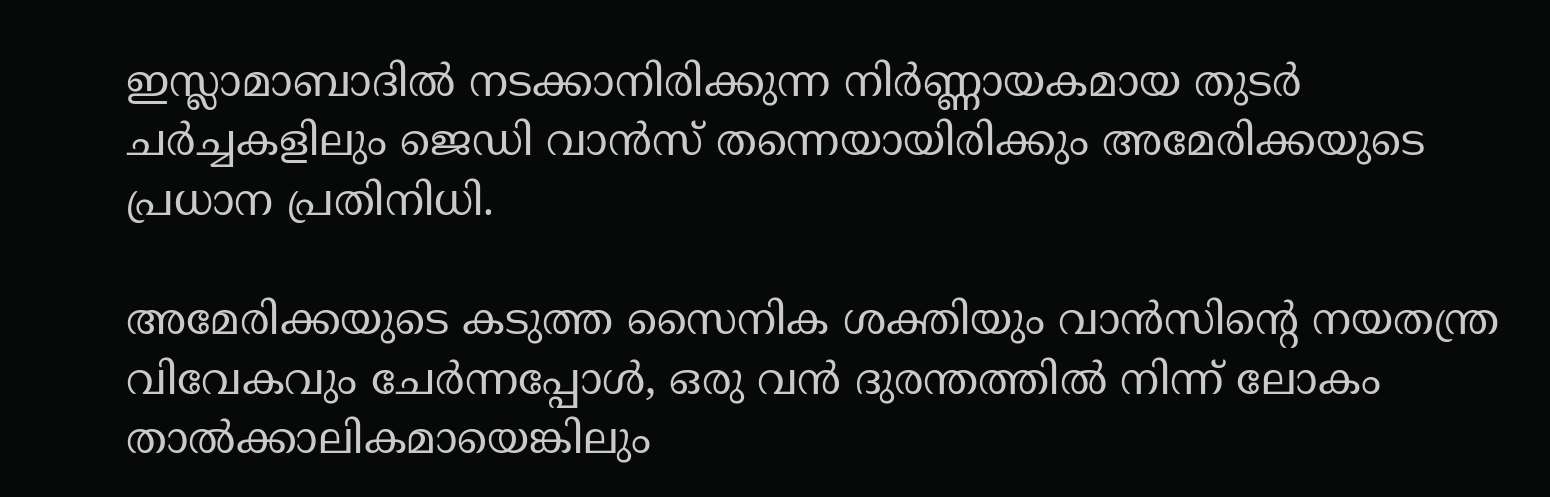ഇസ്ലാമാബാദില്‍ നടക്കാനിരിക്കുന്ന നിര്‍ണ്ണായകമായ തുടര്‍ ചര്‍ച്ചകളിലും ജെഡി വാന്‍സ് തന്നെയായിരിക്കും അമേരിക്കയുടെ പ്രധാന പ്രതിനിധി.

അമേരിക്കയുടെ കടുത്ത സൈനിക ശക്തിയും വാന്‍സിന്റെ നയതന്ത്ര വിവേകവും ചേര്‍ന്നപ്പോള്‍, ഒരു വന്‍ ദുരന്തത്തില്‍ നിന്ന് ലോകം താല്‍ക്കാലികമായെങ്കിലും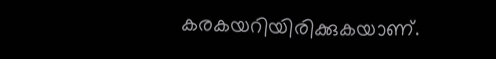കരകയറിയിരിക്കുകയാണ്.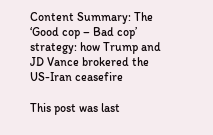Content Summary: The ‘Good cop – Bad cop’ strategy: how Trump and JD Vance brokered the US-Iran ceasefire

This post was last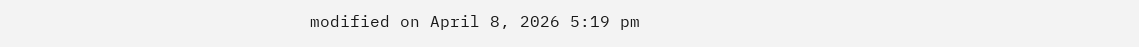modified on April 8, 2026 5:19 pm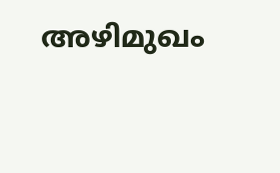അഴിമുഖം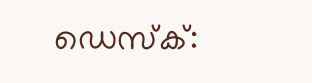ഡെസ്‌ക്: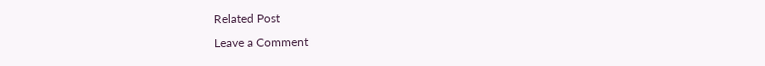Related Post
Leave a Comment